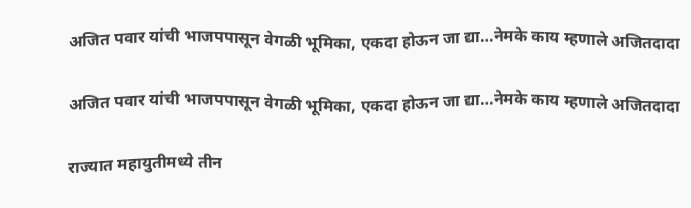अजित पवार यांची भाजपपासून वेगळी भूमिका, एकदा होऊन जा द्या…नेमके काय म्हणाले अजितदादा

अजित पवार यांची भाजपपासून वेगळी भूमिका, एकदा होऊन जा द्या…नेमके काय म्हणाले अजितदादा

राज्यात महायुतीमध्ये तीन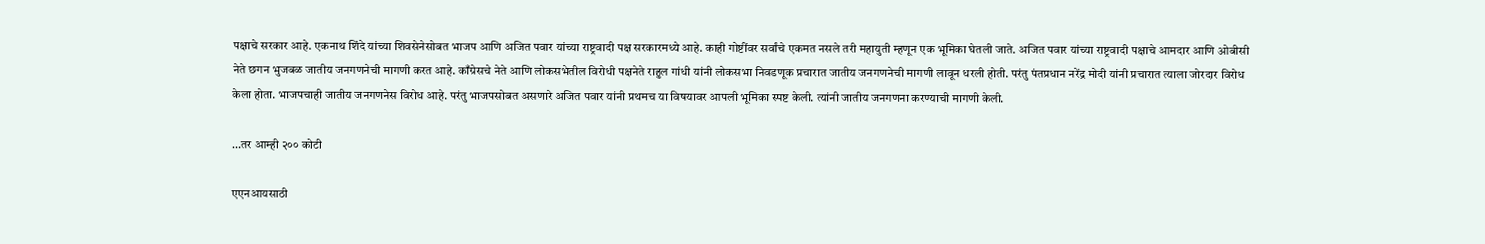पक्षाचे सरकार आहे. एकनाथ शिंदे यांच्या शिवसेनेसोबत भाजप आणि अजित पवार यांच्या राष्ट्रवादी पक्ष सरकारमध्ये आहे. काही गोष्टींवर सर्वांचे एकमत नसले तरी महायुती म्हणून एक भूमिका घेतली जाते. अजित पवार यांच्या राष्ट्रवादी पक्षाचे आमदार आणि ओबीसी नेते छगन भुजबळ जातीय जनगणनेची मागणी करत आहे. काँग्रेसचे नेते आणि लोकसभेतील विरोधी पक्षनेते राहुल गांधी यांनी लोकसभा निवडणूक प्रचारात जातीय जनगणनेची मागणी लावून धरली होती. परंतु पंतप्रधान नरेंद्र मोदी यांनी प्रचारात त्याला जोरदार विरोध केला होता. भाजपचाही जातीय जनगणनेस विरोध आहे. परंतु भाजपसोबत असणारे अजित पवार यांनी प्रथमच या विषयावर आपली भूमिका स्पष्ट केली. त्यांनी जातीय जनगणना करण्याची मागणी केली.

…तर आम्ही २०० कोटी

एएनआयसाठी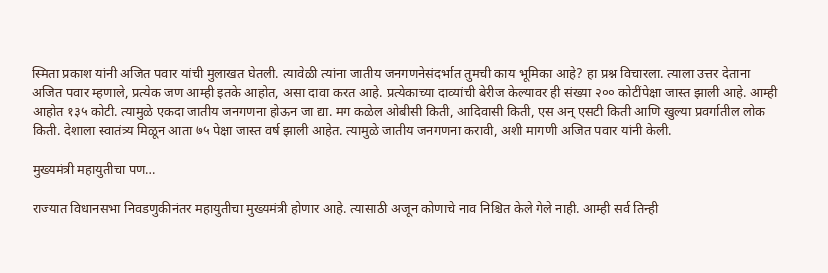स्मिता प्रकाश यांनी अजित पवार यांची मुलाखत घेतली. त्यावेळी त्यांना जातीय जनगणनेसंदर्भात तुमची काय भूमिका आहे? हा प्रश्न विचारला. त्याला उत्तर देताना अजित पवार म्हणाले, प्रत्येक जण आम्ही इतके आहोत, असा दावा करत आहे. प्रत्येकाच्या दाव्यांची बेरीज केल्यावर ही संख्या २०० कोटींपेक्षा जास्त झाली आहे. आम्ही आहोत १३५ कोटी. त्यामुळे एकदा जातीय जनगणना होऊन जा द्या. मग कळेल ओबीसी किती, आदिवासी किती, एस अन् एसटी किती आणि खुल्या प्रवर्गातील लोक किती. देशाला स्वातंत्र्य मिळून आता ७५ पेक्षा जास्त वर्ष झाली आहेत. त्यामुळे जातीय जनगणना करावी, अशी मागणी अजित पवार यांनी केली.

मुख्यमंत्री महायुतीचा पण…

राज्यात विधानसभा निवडणुकीनंतर महायुतीचा मुख्यमंत्री होणार आहे. त्यासाठी अजून कोणाचे नाव निश्चित केले गेले नाही. आम्ही सर्व तिन्ही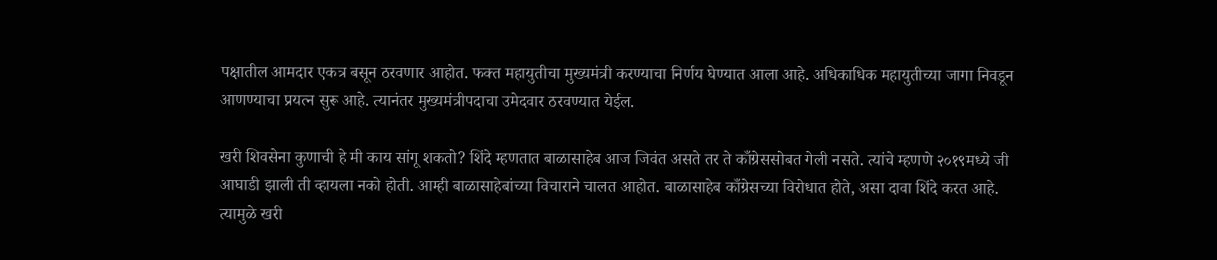पक्षातील आमदार एकत्र बसून ठरवणार आहोत. फक्त महायुतीचा मुख्यमंत्री करण्याचा निर्णय घेण्यात आला आहे. अधिकाधिक महायुतीच्या जागा निवडून आणण्याचा प्रयत्न सुरू आहे. त्यानंतर मुख्यमंत्रीपदाचा उमेदवार ठरवण्यात येईल.

खरी शिवसेना कुणाची हे मी काय सांगू शकतो? शिंदे म्हणतात बाळासाहेब आज जिवंत असते तर ते काँग्रेससोबत गेली नसते. त्यांचे म्हणणे २०१९मध्ये जी आघाडी झाली ती व्हायला नको होती. आम्ही बाळासाहेबांच्या विचाराने चालत आहोत. बाळासाहेब काँग्रेसच्या विरोधात होते, असा दावा शिंदे करत आहे. त्यामुळे खरी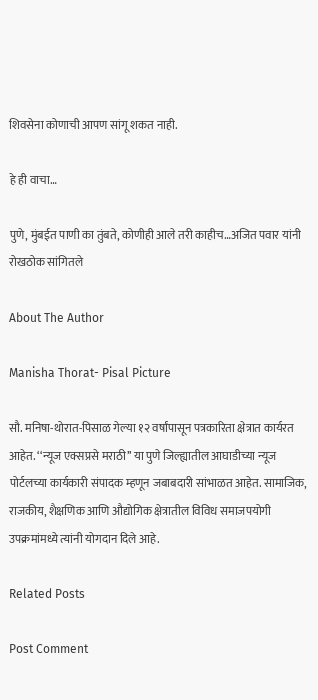शिवसेना कोणाची आपण सांगू शकत नाही.

हे ही वाचा…

पुणे, मुंबईत पाणी का तुंबते, कोणीही आले तरी काहीच…अजित पवार यांनी रोखठोक सांगितले

About The Author

Manisha Thorat- Pisal Picture

सौ. मनिषा-थोरात-पिसाळ गेल्या १२ वर्षांपासून पत्रकारिता क्षेत्रात कार्यरत आहेत. ‘‘न्यूज एक्सप्रसे मराठी’’ या पुणे जिल्ह्यातील आघाडीच्या न्यूज पोर्टलच्या कार्यकारी संपादक म्हणून जबाबदारी सांभाळत आहेत. सामाजिक, राजकीय, शैक्षणिक आणि औद्योगिक क्षेत्रातील विविध समाजपयोगी उपक्रमांमध्ये त्यांनी योगदान दिले आहे.

Related Posts

Post Comment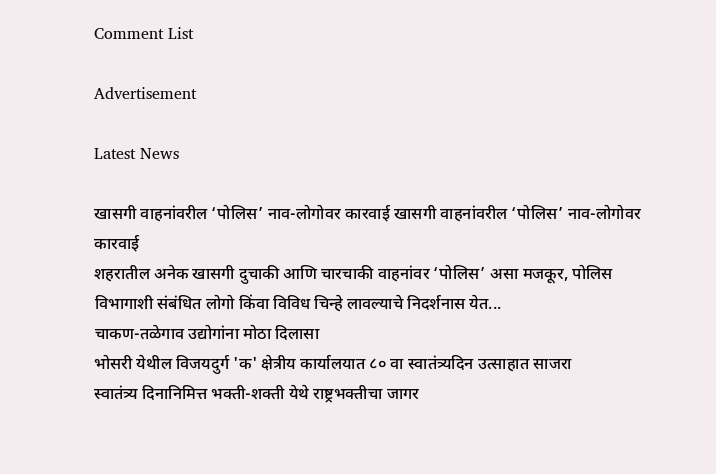Comment List

Advertisement

Latest News

खासगी वाहनांवरील ‘पोलिस’ नाव-लोगोवर कारवाई खासगी वाहनांवरील ‘पोलिस’ नाव-लोगोवर कारवाई
शहरातील अनेक खासगी दुचाकी आणि चारचाकी वाहनांवर ‘पोलिस’ असा मजकूर, पोलिस विभागाशी संबंधित लोगो किंवा विविध चिन्हे लावल्याचे निदर्शनास येत...
चाकण-तळेगाव उद्योगांना मोठा दिलासा
भोसरी येथील विजयदुर्ग 'क' क्षेत्रीय कार्यालयात ८० वा स्वातंत्र्यदिन उत्साहात साजरा
स्वातंत्र्य दिनानिमित्त भक्ती-शक्ती येथे राष्ट्रभक्तीचा जागर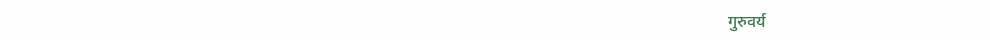गुरुवर्य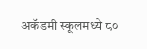अकॅडमी स्कूलमध्ये ८०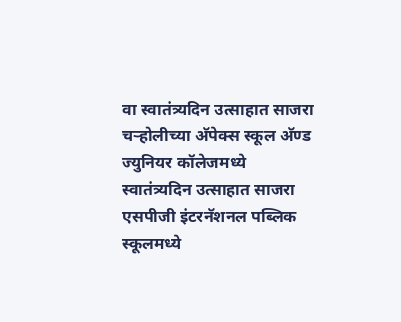वा स्वातंत्र्यदिन उत्साहात साजरा
चऱ्होलीच्या अ‍ॅपेक्स स्कूल अ‍ॅण्ड ज्युनियर कॉलेजमध्ये स्वातंत्र्यदिन उत्साहात साजरा
एसपीजी इंटरनॅशनल पब्लिक स्कूलमध्ये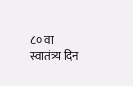८० वा स्वातंत्र्य दिन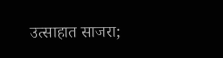उत्साहात साजरा;